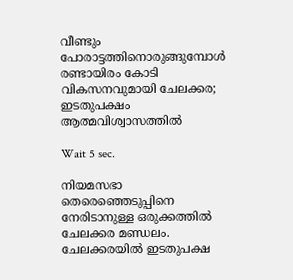വീണ്ടും പോരാട്ടത്തിനൊരുങ്ങുമ്പോൾ രണ്ടായിരം കോടി വികസനവുമായി ചേലക്കര; ഇടതുപക്ഷം ആത്മവിശ്വാസത്തിൽ

Wait 5 sec.

നിയമസഭാ തെരെഞ്ഞെടുപ്പിനെ നേരിടാനുള്ള ഒരുക്കത്തിൽ ചേലക്കര മണ്ഡലം. ചേലക്കരയിൽ ഇടതുപക്ഷ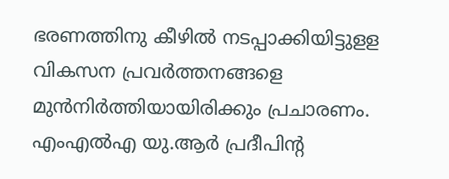ഭരണത്തിനു കീഴിൽ നടപ്പാക്കിയിട്ടുളള വികസന പ്രവർത്തനങ്ങളെ മുൻനിർത്തിയായിരിക്കും പ്രചാരണം. എംഎൽഎ യു.ആർ പ്രദീപിന്റ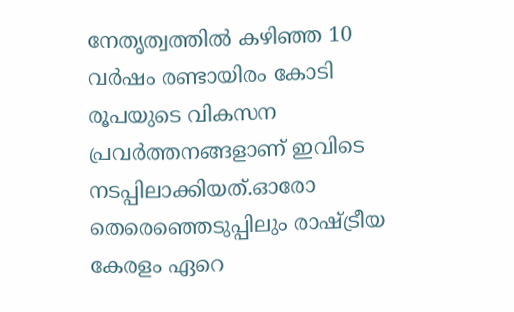നേതൃത്വത്തിൽ കഴിഞ്ഞ 10 വർഷം രണ്ടായിരം കോടി രൂപയുടെ വികസന പ്രവർത്തനങ്ങളാണ് ഇവിടെ നടപ്പിലാക്കിയത്.ഓരോ തെരെഞ്ഞെടുപ്പിലും രാഷ്ട്രീയ കേരളം ഏറെ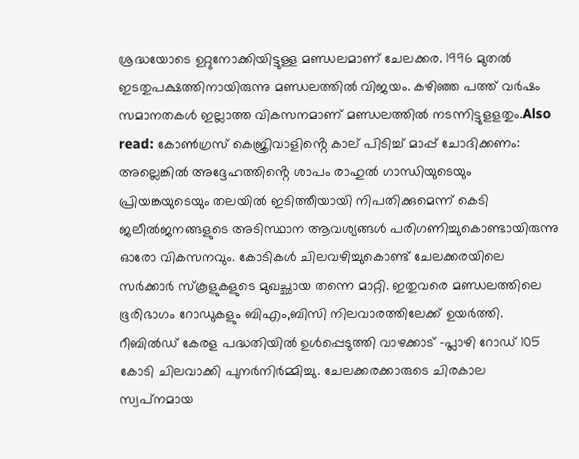ശ്രദ്ധയോടെ ഉറ്റുനോക്കിയിട്ടുള്ള മണ്ഡലമാണ് ചേലക്കര. 1996 മുതൽ ഇടതുപക്ഷത്തിനായിരുന്നു മണ്ഡലത്തിൽ വിജയം. കഴിഞ്ഞ പത്ത് വർഷം സമാനതകൾ ഇല്ലാത്ത വികസനമാണ് മണ്ഡലത്തിൽ നടന്നിട്ടുളളതും.Also read: കോൺഗ്രസ് കെജ്രിവാളിൻ്റെ കാല് പിടിച്ച് മാപ്പ് ചോദിക്കണം: അല്ലെങ്കിൽ അദ്ദേഹത്തിൻ്റെ ശാപം രാഹുൽ ഗാന്ധിയുടെയും പ്രിയങ്കയുടെയും തലയിൽ ഇടിത്തീയായി നിപതിക്കുമെന്ന് കെടി ജലീൽജനങ്ങളുടെ അടിസ്ഥാന ആവശ്യങ്ങൾ പരിഗണിച്ചുകൊണ്ടായിരുന്നു ഓരോ വികസനവും. കോടികൾ ചിലവഴിച്ചുകൊണ്ട് ചേലക്കരയിലെ സർക്കാർ സ്‌കൂളുകളുടെ മുഖച്ഛായ തന്നെ മാറ്റി. ഇതുവരെ മണ്ഡലത്തിലെ ഭൂരിഭാഗം റോഡുകളും ബിഎം,ബിസി നിലവാരത്തിലേക്ക് ഉയർത്തി. റീബിൽഡ് കേരള പദ്ധതിയിൽ ഉൾപ്പെടുത്തി വാഴക്കാട് -പ്ലാഴി റോഡ് 105 കോടി ചിലവാക്കി പുനർനിർമ്മിച്ചു. ചേലക്കരക്കാരുടെ ചിരകാല സ്വപ്‌നമായ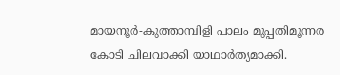മായനൂർ-കുത്താമ്പിളി പാലം മുപ്പതിമൂന്നര കോടി ചിലവാക്കി യാഥാർത്യമാക്കി.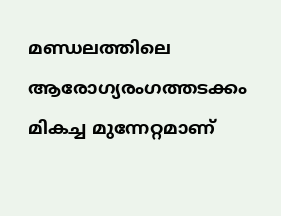മണ്ഡലത്തിലെ ആരോഗ്യരംഗത്തടക്കം മികച്ച മുന്നേറ്റമാണ്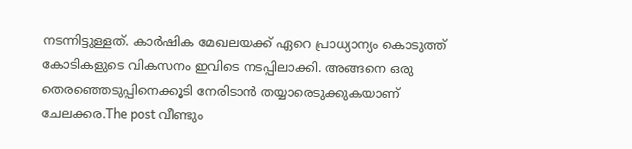നടന്നിട്ടുള്ളത്. കാർഷിക മേഖലയക്ക് ഏറെ പ്രാധ്യാന്യം കൊടുത്ത് കോടികളുടെ വികസനം ഇവിടെ നടപ്പിലാക്കി. അങ്ങനെ ഒരു തെരഞ്ഞെടുപ്പിനെക്കൂടി നേരിടാൻ തയ്യാരെടുക്കുകയാണ് ചേലക്കര.The post വീണ്ടും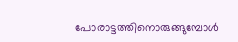പോരാട്ടത്തിനൊരുങ്ങുമ്പോൾ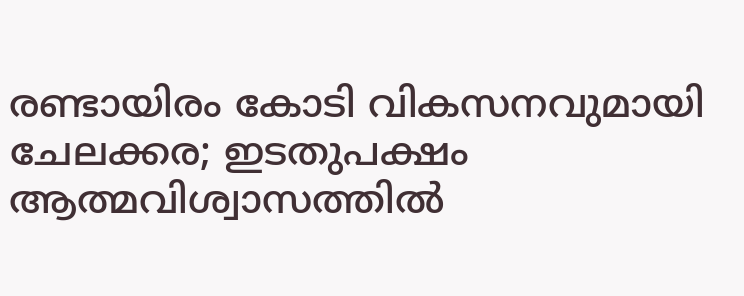രണ്ടായിരം കോടി വികസനവുമായി ചേലക്കര; ഇടതുപക്ഷം ആത്മവിശ്വാസത്തിൽ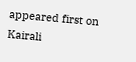appeared first on Kairali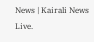News | Kairali News Live.